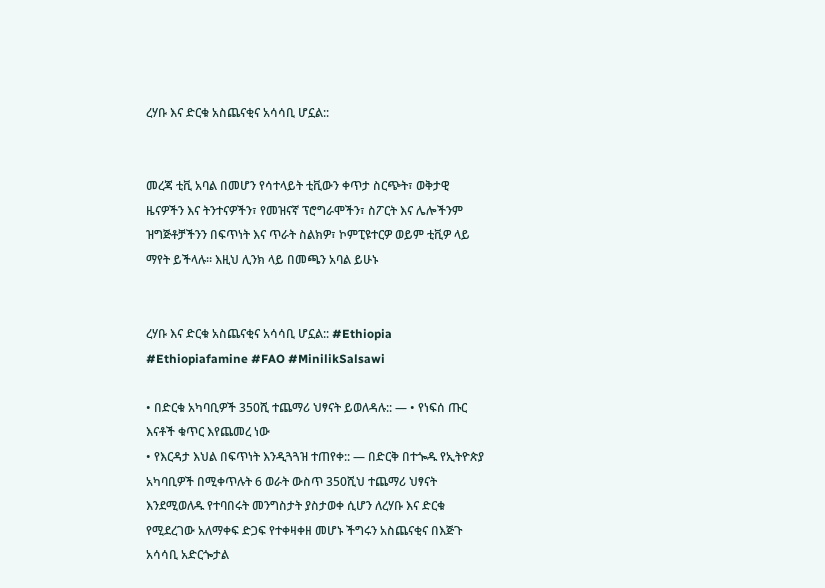ረሃቡ እና ድርቁ አስጨናቂና አሳሳቢ ሆኗል::


መረጃ ቲቪ አባል በመሆን የሳተላይት ቲቪውን ቀጥታ ስርጭት፣ ወቅታዊ ዜናዎችን እና ትንተናዎችን፣ የመዝናኛ ፕሮግራሞችን፣ ስፖርት እና ሌሎችንም ዝግጅቶቻችንን በፍጥነት እና ጥራት ስልክዎ፣ ኮምፒዩተርዎ ወይም ቲቪዎ ላይ ማየት ይችላሉ። እዚህ ሊንክ ላይ በመጫን አባል ይሁኑ


ረሃቡ እና ድርቁ አስጨናቂና አሳሳቢ ሆኗል:: #Ethiopia #Ethiopiafamine #FAO #MinilikSalsawi

• በድርቁ አካባቢዎች 350ሺ ተጨማሪ ህፃናት ይወለዳሉ:: — • የነፍሰ ጡር እናቶች ቁጥር እየጨመረ ነው
• የእርዳታ እህል በፍጥነት እንዲጓጓዝ ተጠየቀ:: — በድርቅ በተጐዱ የኢትዮጵያ አካባቢዎች በሚቀጥሉት 6 ወራት ውስጥ 350ሺህ ተጨማሪ ህፃናት እንደሚወለዱ የተባበሩት መንግስታት ያስታወቀ ሲሆን ለረሃቡ እና ድርቁ የሚደረገው አለማቀፍ ድጋፍ የተቀዛቀዘ መሆኑ ችግሩን አስጨናቂና በእጅጉ አሳሳቢ አድርጐታል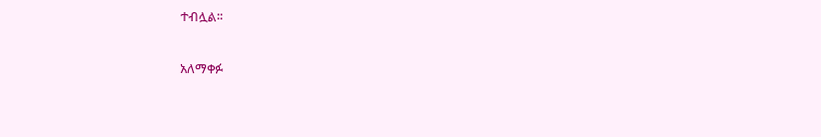ተብሏል፡፡

አለማቀፉ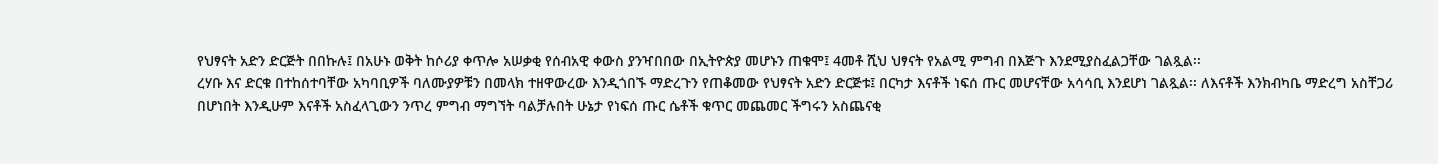የህፃናት አድን ድርጅት በበኩሉ፤ በአሁኑ ወቅት ከሶሪያ ቀጥሎ አሠቃቂ የሰብአዊ ቀውስ ያንዣበበው በኢትዮጵያ መሆኑን ጠቁሞ፤ 4መቶ ሺህ ህፃናት የአልሚ ምግብ በእጅጉ እንደሚያስፈልጋቸው ገልጿል፡፡
ረሃቡ እና ድርቁ በተከሰተባቸው አካባቢዎች ባለሙያዎቹን በመላክ ተዘዋውረው እንዲጎበኙ ማድረጉን የጠቆመው የህፃናት አድን ድርጅቱ፤ በርካታ እናቶች ነፍሰ ጡር መሆናቸው አሳሳቢ እንደሆነ ገልጿል፡፡ ለእናቶች እንክብካቤ ማድረግ አስቸጋሪ በሆነበት እንዲሁም እናቶች አስፈላጊውን ንጥረ ምግብ ማግኘት ባልቻሉበት ሁኔታ የነፍሰ ጡር ሴቶች ቁጥር መጨመር ችግሩን አስጨናቂ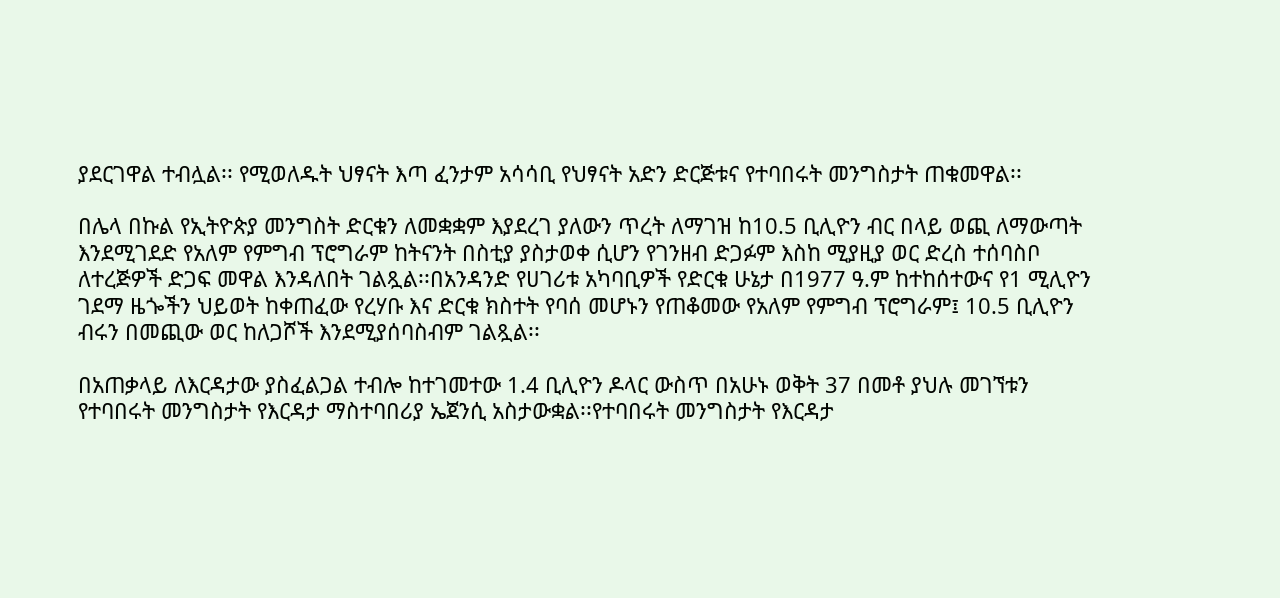ያደርገዋል ተብሏል፡፡ የሚወለዱት ህፃናት እጣ ፈንታም አሳሳቢ የህፃናት አድን ድርጅቱና የተባበሩት መንግስታት ጠቁመዋል፡፡

በሌላ በኩል የኢትዮጵያ መንግስት ድርቁን ለመቋቋም እያደረገ ያለውን ጥረት ለማገዝ ከ10.5 ቢሊዮን ብር በላይ ወጪ ለማውጣት እንደሚገደድ የአለም የምግብ ፕሮግራም ከትናንት በስቲያ ያስታወቀ ሲሆን የገንዘብ ድጋፉም እስከ ሚያዚያ ወር ድረስ ተሰባስቦ ለተረጅዎች ድጋፍ መዋል እንዳለበት ገልጿል፡፡በአንዳንድ የሀገሪቱ አካባቢዎች የድርቁ ሁኔታ በ1977 ዓ.ም ከተከሰተውና የ1 ሚሊዮን ገደማ ዜጐችን ህይወት ከቀጠፈው የረሃቡ እና ድርቁ ክስተት የባሰ መሆኑን የጠቆመው የአለም የምግብ ፕሮግራም፤ 10.5 ቢሊዮን ብሩን በመጪው ወር ከለጋሾች እንደሚያሰባስብም ገልጿል፡፡

በአጠቃላይ ለእርዳታው ያስፈልጋል ተብሎ ከተገመተው 1.4 ቢሊዮን ዶላር ውስጥ በአሁኑ ወቅት 37 በመቶ ያህሉ መገኘቱን የተባበሩት መንግስታት የእርዳታ ማስተባበሪያ ኤጀንሲ አስታውቋል፡፡የተባበሩት መንግስታት የእርዳታ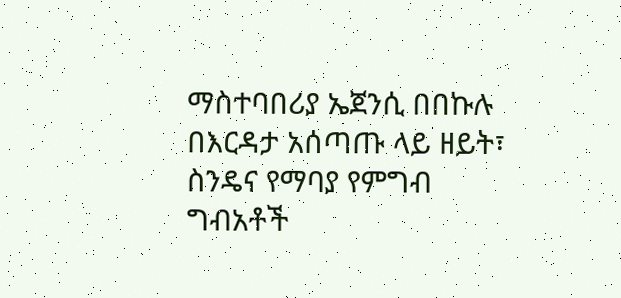ማስተባበሪያ ኤጀንሲ በበኩሉ በእርዳታ አሰጣጡ ላይ ዘይት፣ ስንዴና የማባያ የምግብ ግብአቶች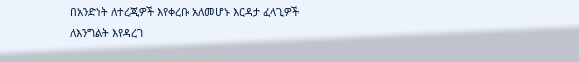በአንድነት ለተረጂዎች እየቀረቡ አለመሆኑ እርዳታ ፈላጊዎች ለእንግልት እየዳረገ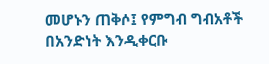መሆኑን ጠቅሶ፤ የምግብ ግብአቶች በአንድነት እንዲቀርቡ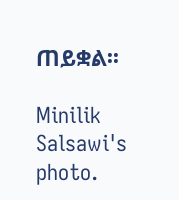ጠይቋል፡፡

Minilik Salsawi's photo.